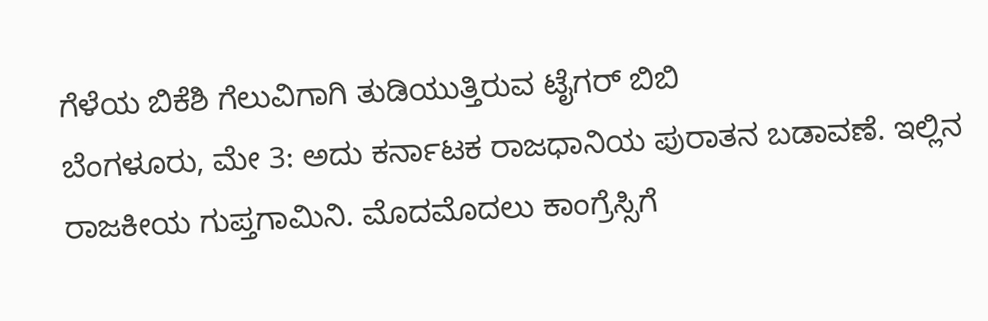ಗೆಳೆಯ ಬಿಕೆಶಿ ಗೆಲುವಿಗಾಗಿ ತುಡಿಯುತ್ತಿರುವ ಟೈಗರ್ ಬಿಬಿ
ಬೆಂಗಳೂರು, ಮೇ 3: ಅದು ಕರ್ನಾಟಕ ರಾಜಧಾನಿಯ ಪುರಾತನ ಬಡಾವಣೆ. ಇಲ್ಲಿನ ರಾಜಕೀಯ ಗುಪ್ತಗಾಮಿನಿ. ಮೊದಮೊದಲು ಕಾಂಗ್ರೆಸ್ಸಿಗೆ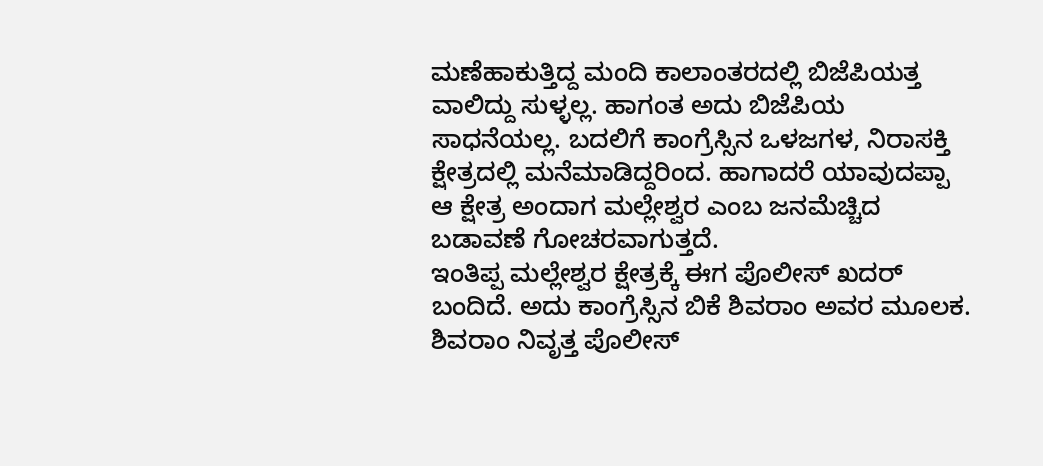ಮಣೆಹಾಕುತ್ತಿದ್ದ ಮಂದಿ ಕಾಲಾಂತರದಲ್ಲಿ ಬಿಜೆಪಿಯತ್ತ ವಾಲಿದ್ದು ಸುಳ್ಳಲ್ಲ. ಹಾಗಂತ ಅದು ಬಿಜೆಪಿಯ ಸಾಧನೆಯಲ್ಲ. ಬದಲಿಗೆ ಕಾಂಗ್ರೆಸ್ಸಿನ ಒಳಜಗಳ, ನಿರಾಸಕ್ತಿ ಕ್ಷೇತ್ರದಲ್ಲಿ ಮನೆಮಾಡಿದ್ದರಿಂದ. ಹಾಗಾದರೆ ಯಾವುದಪ್ಪಾ ಆ ಕ್ಷೇತ್ರ ಅಂದಾಗ ಮಲ್ಲೇಶ್ವರ ಎಂಬ ಜನಮೆಚ್ಚಿದ ಬಡಾವಣೆ ಗೋಚರವಾಗುತ್ತದೆ.
ಇಂತಿಪ್ಪ ಮಲ್ಲೇಶ್ವರ ಕ್ಷೇತ್ರಕ್ಕೆ ಈಗ ಪೊಲೀಸ್ ಖದರ್ ಬಂದಿದೆ. ಅದು ಕಾಂಗ್ರೆಸ್ಸಿನ ಬಿಕೆ ಶಿವರಾಂ ಅವರ ಮೂಲಕ. ಶಿವರಾಂ ನಿವೃತ್ತ ಪೊಲೀಸ್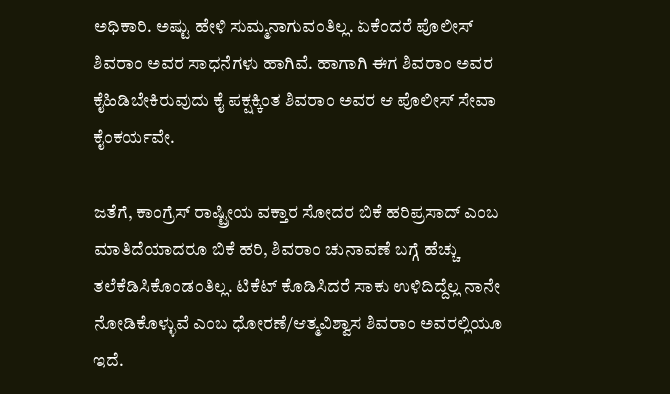ಅಧಿಕಾರಿ. ಅಷ್ಟು ಹೇಳಿ ಸುಮ್ಮನಾಗುವಂತಿಲ್ಲ. ಏಕೆಂದರೆ ಪೊಲೀಸ್ ಶಿವರಾಂ ಅವರ ಸಾಧನೆಗಳು ಹಾಗಿವೆ. ಹಾಗಾಗಿ ಈಗ ಶಿವರಾಂ ಅವರ ಕೈಹಿಡಿಬೇಕಿರುವುದು ಕೈ ಪಕ್ಷಕ್ಕಿಂತ ಶಿವರಾಂ ಅವರ ಆ ಪೊಲೀಸ್ ಸೇವಾ ಕೈಂಕರ್ಯವೇ.

ಜತೆಗೆ, ಕಾಂಗ್ರೆಸ್ ರಾಷ್ಟ್ರೀಯ ವಕ್ತಾರ ಸೋದರ ಬಿಕೆ ಹರಿಪ್ರಸಾದ್ ಎಂಬ ಮಾತಿದೆಯಾದರೂ ಬಿಕೆ ಹರಿ, ಶಿವರಾಂ ಚುನಾವಣೆ ಬಗ್ಗೆ ಹೆಚ್ಚು ತಲೆಕೆಡಿಸಿಕೊಂಡಂತಿಲ್ಲ. ಟಿಕೆಟ್ ಕೊಡಿಸಿದರೆ ಸಾಕು ಉಳಿದಿದ್ದೆಲ್ಲ ನಾನೇ ನೋಡಿಕೊಳ್ಳುವೆ ಎಂಬ ಧೋರಣೆ/ಆತ್ಮವಿಶ್ವಾಸ ಶಿವರಾಂ ಅವರಲ್ಲಿಯೂ ಇದೆ.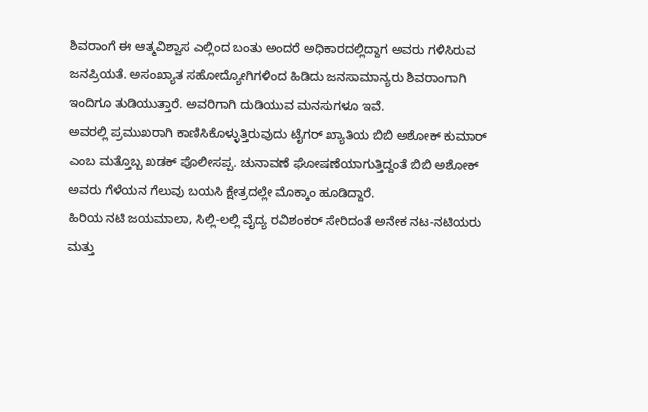ಶಿವರಾಂಗೆ ಈ ಆತ್ಮವಿಶ್ವಾಸ ಎಲ್ಲಿಂದ ಬಂತು ಅಂದರೆ ಅಧಿಕಾರದಲ್ಲಿದ್ದಾಗ ಅವರು ಗಳಿಸಿರುವ ಜನಪ್ರಿಯತೆ. ಅಸಂಖ್ಯಾತ ಸಹೋದ್ಯೋಗಿಗಳಿಂದ ಹಿಡಿದು ಜನಸಾಮಾನ್ಯರು ಶಿವರಾಂಗಾಗಿ ಇಂದಿಗೂ ತುಡಿಯುತ್ತಾರೆ. ಅವರಿಗಾಗಿ ದುಡಿಯುವ ಮನಸುಗಳೂ ಇವೆ.
ಅವರಲ್ಲಿ ಪ್ರಮುಖರಾಗಿ ಕಾಣಿಸಿಕೊಳ್ಳುತ್ತಿರುವುದು ಟೈಗರ್ ಖ್ಯಾತಿಯ ಬಿಬಿ ಅಶೋಕ್ ಕುಮಾರ್ ಎಂಬ ಮತ್ತೊಬ್ಬ ಖಡಕ್ ಪೊಲೀಸಪ್ಪ. ಚುನಾವಣೆ ಘೋಷಣೆಯಾಗುತ್ತಿದ್ದಂತೆ ಬಿಬಿ ಅಶೋಕ್ ಅವರು ಗೆಳೆಯನ ಗೆಲುವು ಬಯಸಿ ಕ್ಷೇತ್ರದಲ್ಲೇ ಮೊಕ್ಕಾಂ ಹೂಡಿದ್ದಾರೆ.
ಹಿರಿಯ ನಟಿ ಜಯಮಾಲಾ, ಸಿಲ್ಲಿ-ಲಲ್ಲಿ ವೈದ್ಯ ರವಿಶಂಕರ್ ಸೇರಿದಂತೆ ಅನೇಕ ನಟ-ನಟಿಯರು ಮತ್ತು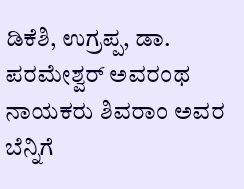ಡಿಕೆಶಿ, ಉಗ್ರಪ್ಪ, ಡಾ. ಪರಮೇಶ್ವರ್ ಅವರಂಥ ನಾಯಕರು ಶಿವರಾಂ ಅವರ ಬೆನ್ನಿಗೆ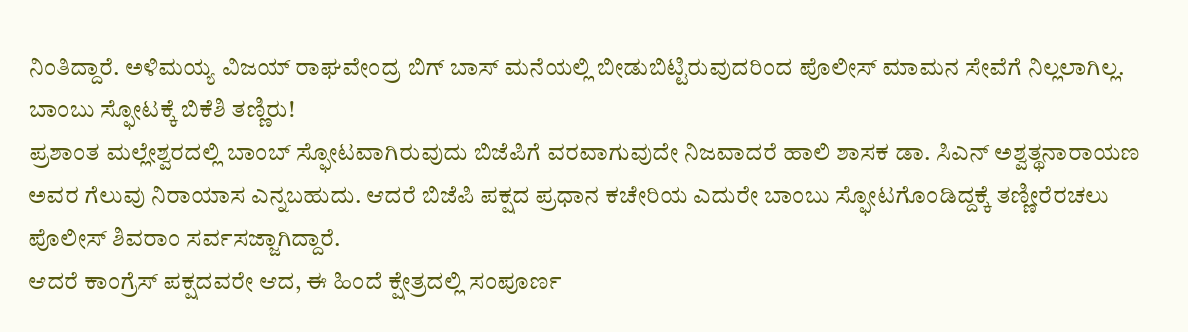ನಿಂತಿದ್ದಾರೆ. ಅಳಿಮಯ್ಯ ವಿಜಯ್ ರಾಘವೇಂದ್ರ ಬಿಗ್ ಬಾಸ್ ಮನೆಯಲ್ಲಿ ಬೀಡುಬಿಟ್ಟಿರುವುದರಿಂದ ಪೊಲೀಸ್ ಮಾಮನ ಸೇವೆಗೆ ನಿಲ್ಲಲಾಗಿಲ್ಲ.
ಬಾಂಬು ಸ್ಫೋಟಕ್ಕೆ ಬಿಕೆಶಿ ತಣ್ಣಿರು!
ಪ್ರಶಾಂತ ಮಲ್ಲೇಶ್ವರದಲ್ಲಿ ಬಾಂಬ್ ಸ್ಫೋಟವಾಗಿರುವುದು ಬಿಜೆಪಿಗೆ ವರವಾಗುವುದೇ ನಿಜವಾದರೆ ಹಾಲಿ ಶಾಸಕ ಡಾ. ಸಿಎನ್ ಅಶ್ವತ್ಥನಾರಾಯಣ ಅವರ ಗೆಲುವು ನಿರಾಯಾಸ ಎನ್ನಬಹುದು. ಆದರೆ ಬಿಜೆಪಿ ಪಕ್ಷದ ಪ್ರಧಾನ ಕಚೇರಿಯ ಎದುರೇ ಬಾಂಬು ಸ್ಫೋಟಗೊಂಡಿದ್ದಕ್ಕೆ ತಣ್ಣೀರೆರಚಲು ಪೊಲೀಸ್ ಶಿವರಾಂ ಸರ್ವಸಜ್ಜಾಗಿದ್ದಾರೆ.
ಆದರೆ ಕಾಂಗ್ರೆಸ್ ಪಕ್ಷದವರೇ ಆದ, ಈ ಹಿಂದೆ ಕ್ಷೇತ್ರದಲ್ಲಿ ಸಂಪೂರ್ಣ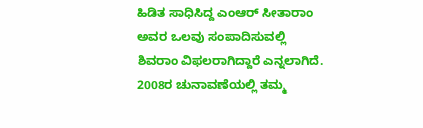ಹಿಡಿತ ಸಾಧಿಸಿದ್ದ ಎಂಆರ್ ಸೀತಾರಾಂ ಅವರ ಒಲವು ಸಂಪಾದಿಸುವಲ್ಲಿ ಶಿವರಾಂ ವಿಫಲರಾಗಿದ್ದಾರೆ ಎನ್ನಲಾಗಿದೆ. 2008ರ ಚುನಾವಣೆಯಲ್ಲಿ ತಮ್ಮ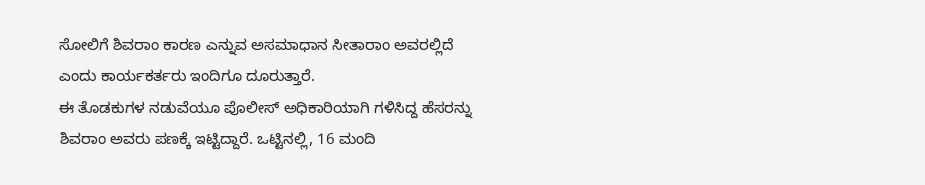ಸೋಲಿಗೆ ಶಿವರಾಂ ಕಾರಣ ಎನ್ನುವ ಅಸಮಾಧಾನ ಸೀತಾರಾಂ ಅವರಲ್ಲಿದೆ ಎಂದು ಕಾರ್ಯಕರ್ತರು ಇಂದಿಗೂ ದೂರುತ್ತಾರೆ.
ಈ ತೊಡಕುಗಳ ನಡುವೆಯೂ ಪೊಲೀಸ್ ಅಧಿಕಾರಿಯಾಗಿ ಗಳಿಸಿದ್ದ ಹೆಸರನ್ನು ಶಿವರಾಂ ಅವರು ಪಣಕ್ಕೆ ಇಟ್ಟಿದ್ದಾರೆ. ಒಟ್ಟಿನಲ್ಲಿ, 16 ಮಂದಿ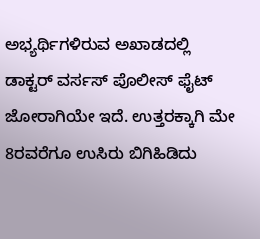ಅಭ್ಯರ್ಥಿಗಳಿರುವ ಅಖಾಡದಲ್ಲಿ ಡಾಕ್ಟರ್ ವರ್ಸಸ್ ಪೊಲೀಸ್ ಫೈಟ್ ಜೋರಾಗಿಯೇ ಇದೆ. ಉತ್ತರಕ್ಕಾಗಿ ಮೇ 8ರವರೆಗೂ ಉಸಿರು ಬಿಗಿಹಿಡಿದು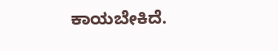ಕಾಯಬೇಕಿದೆ.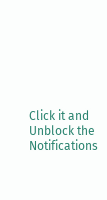Click it and Unblock the Notifications